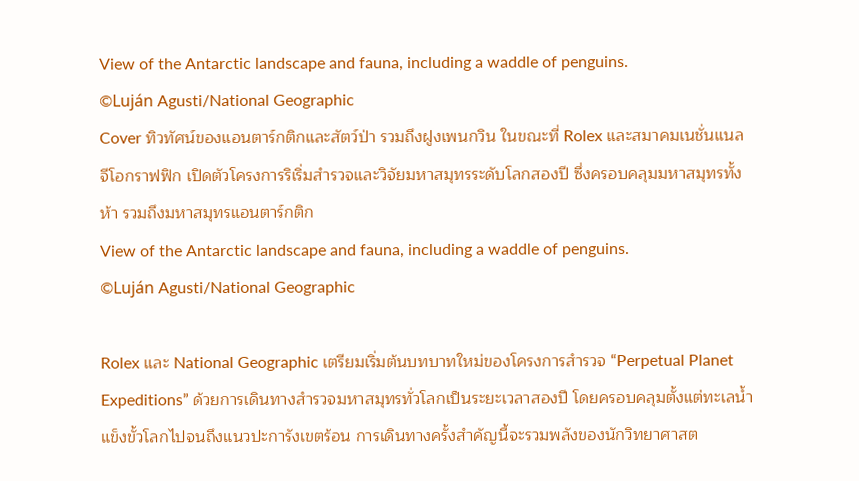View of the Antarctic landscape and fauna, including a waddle of penguins.
©Luján Agusti/National Geographic
Cover ทิวทัศน์ของแอนตาร์กติกและสัตว์ป่า รวมถึงฝูงเพนกวิน ในขณะที่ Rolex และสมาคมเนชั่นแนล จีโอกราฟฟิก เปิดตัวโครงการริเริ่มสำรวจและวิจัยมหาสมุทรระดับโลกสองปี ซึ่งครอบคลุมมหาสมุทรทั้งห้า รวมถึงมหาสมุทรแอนตาร์กติก
View of the Antarctic landscape and fauna, including a waddle of penguins.
©Luján Agusti/National Geographic

Rolex และ National Geographic เตรียมเริ่มต้นบทบาทใหม่ของโครงการสำรวจ “Perpetual Planet Expeditions” ด้วยการเดินทางสำรวจมหาสมุทรทั่วโลกเป็นระยะเวลาสองปี โดยครอบคลุมตั้งแต่ทะเลน้ำแข็งขั้วโลกไปจนถึงแนวปะการังเขตร้อน การเดินทางครั้งสำคัญนี้จะรวมพลังของนักวิทยาศาสต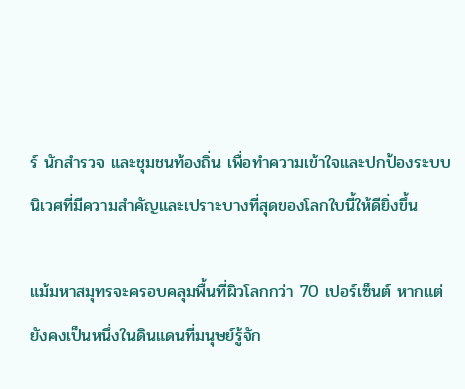ร์ นักสำรวจ และชุมชนท้องถิ่น เพื่อทำความเข้าใจและปกป้องระบบนิเวศที่มีความสำคัญและเปราะบางที่สุดของโลกใบนี้ให้ดียิ่งขึ้น

แม้มหาสมุทรจะครอบคลุมพื้นที่ผิวโลกกว่า 70 เปอร์เซ็นต์ หากแต่ยังคงเป็นหนึ่งในดินแดนที่มนุษย์รู้จัก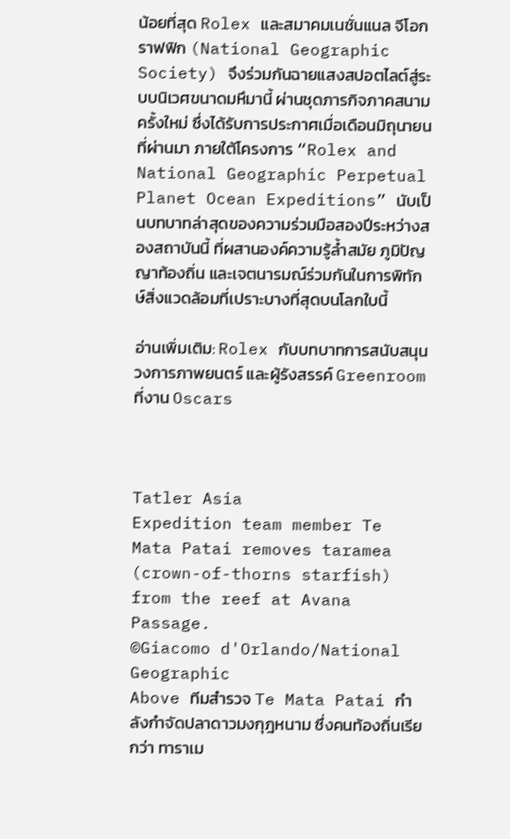น้อยที่สุด Rolex และสมาคมเนชั่นแนล จีโอกราฟฟิก (National Geographic Society) จึงร่วมกันฉายแสงสปอตไลต์สู่ระบบนิเวศขนาดมหึมานี้ ผ่านชุดภารกิจภาคสนามครั้งใหม่ ซึ่งได้รับการประกาศเมื่อเดือนมิถุนายนที่ผ่านมา ภายใต้โครงการ “Rolex and National Geographic Perpetual Planet Ocean Expeditions” นับเป็นบทบาทล่าสุดของความร่วมมือสองปีระหว่างสองสถาบันนี้ ที่ผสานองค์ความรู้ล้ำสมัย ภูมิปัญญาท้องถิ่น และเจตนารมณ์ร่วมกันในการพิทักษ์สิ่งแวดล้อมที่เปราะบางที่สุดบนโลกใบนี้

อ่านเพิ่มเติม: Rolex กับบทบาทการสนับสนุนวงการภาพยนตร์ และผู้รังสรรค์ Greenroom ที่งาน Oscars



Tatler Asia
Expedition team member Te Mata Patai removes taramea (crown-of-thorns starfish) from the reef at Avana Passage.
©Giacomo d'Orlando/National Geographic
Above ทีมสำรวจ Te Mata Patai กำลังกำจัดปลาดาวมงกุฎหนาม ซึ่งคนท้องถิ่นเรียกว่า ทาราเม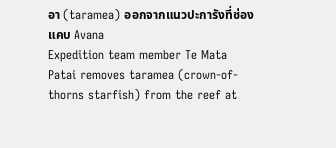อา (taramea) ออกจากแนวปะการังที่ช่องแคบ Avana
Expedition team member Te Mata Patai removes taramea (crown-of-thorns starfish) from the reef at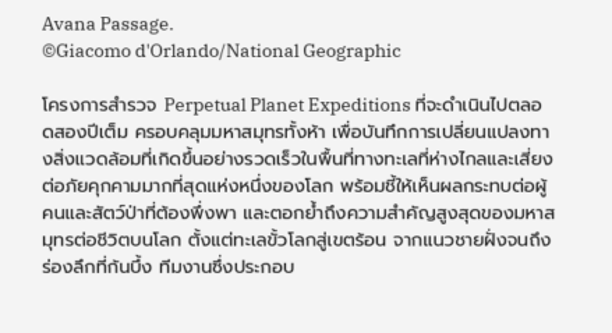Avana Passage.
©Giacomo d'Orlando/National Geographic

โครงการสำรวจ Perpetual Planet Expeditions ที่จะดำเนินไปตลอดสองปีเต็ม ครอบคลุมมหาสมุทรทั้งห้า เพื่อบันทึกการเปลี่ยนแปลงทางสิ่งแวดล้อมที่เกิดขึ้นอย่างรวดเร็วในพื้นที่ทางทะเลที่ห่างไกลและเสี่ยงต่อภัยคุกคามมากที่สุดแห่งหนึ่งของโลก พร้อมชี้ให้เห็นผลกระทบต่อผู้คนและสัตว์ป่าที่ต้องพึ่งพา และตอกย้ำถึงความสำคัญสูงสุดของมหาสมุทรต่อชีวิตบนโลก ตั้งแต่ทะเลขั้วโลกสู่เขตร้อน จากแนวชายฝั่งจนถึงร่องลึกที่ก้นบึ้ง ทีมงานซึ่งประกอบ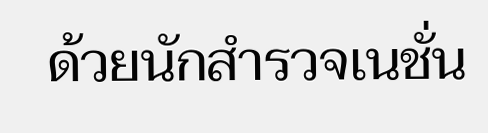ด้วยนักสำรวจเนชั่น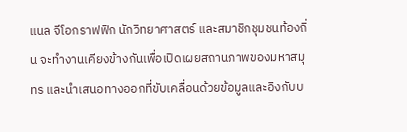แนล จีโอกราฟฟิก นักวิทยาศาสตร์ และสมาชิกชุมชนท้องถิ่น จะทำงานเคียงข้างกันเพื่อเปิดเผยสถานภาพของมหาสมุทร และนำเสนอทางออกที่ขับเคลื่อนด้วยข้อมูลและอิงกับบ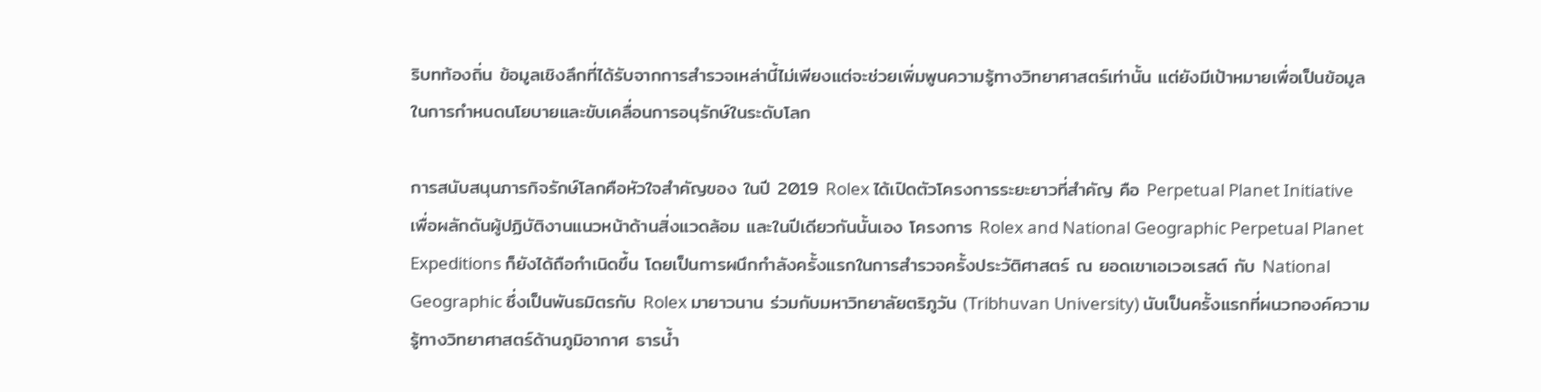ริบทท้องถิ่น ข้อมูลเชิงลึกที่ได้รับจากการสำรวจเหล่านี้ไม่เพียงแต่จะช่วยเพิ่มพูนความรู้ทางวิทยาศาสตร์เท่านั้น แต่ยังมีเป้าหมายเพื่อเป็นข้อมูลในการกำหนดนโยบายและขับเคลื่อนการอนุรักษ์ในระดับโลก

การสนับสนุนภารกิจรักษ์โลกคือหัวใจสำคัญของ ในปี 2019 Rolex ได้เปิดตัวโครงการระยะยาวที่สำคัญ คือ Perpetual Planet Initiative เพื่อผลักดันผู้ปฏิบัติงานแนวหน้าด้านสิ่งแวดล้อม และในปีเดียวกันนั้นเอง โครงการ Rolex and National Geographic Perpetual Planet Expeditions ก็ยังได้ถือกำเนิดขึ้น โดยเป็นการผนึกกำลังครั้งแรกในการสำรวจครั้งประวัติศาสตร์ ณ ยอดเขาเอเวอเรสต์ กับ National Geographic ซึ่งเป็นพันธมิตรกับ Rolex มายาวนาน ร่วมกับมหาวิทยาลัยตริภูวัน (Tribhuvan University) นับเป็นครั้งแรกที่ผนวกองค์ความรู้ทางวิทยาศาสตร์ด้านภูมิอากาศ ธารน้ำ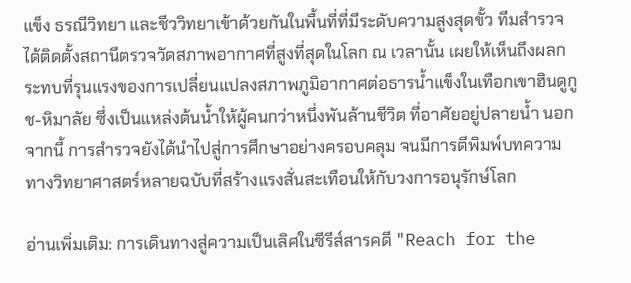แข็ง ธรณีวิทยา และชีววิทยาเข้าด้วยกันในพื้นที่ที่มีระดับความสูงสุดขั้ว ทีมสำรวจได้ติดตั้งสถานีตรวจวัดสภาพอากาศที่สูงที่สุดในโลก ณ เวลานั้น เผยให้เห็นถึงผลกระทบที่รุนแรงของการเปลี่ยนแปลงสภาพภูมิอากาศต่อธารน้ำแข็งในเทือกเขาฮินดูกูช-หิมาลัย ซึ่งเป็นแหล่งต้นน้ำให้ผู้คนกว่าหนึ่งพันล้านชีวิต ที่อาศัยอยู่ปลายน้ำ นอกจากนี้ การสำรวจยังได้นำไปสู่การศึกษาอย่างครอบคลุม จนมีการตีพิมพ์บทความทางวิทยาศาสตร์หลายฉบับที่สร้างแรงสั่นสะเทือนให้กับวงการอนุรักษ์โลก

อ่านเพิ่มเติม: การเดินทางสู่ความเป็นเลิศในซีรีส์สารคดี "Reach for the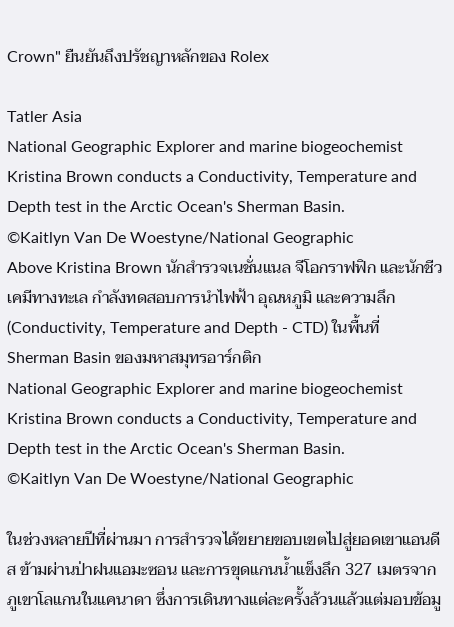Crown" ยืนยันถึงปรัชญาหลักของ Rolex

Tatler Asia
National Geographic Explorer and marine biogeochemist Kristina Brown conducts a Conductivity, Temperature and Depth test in the Arctic Ocean's Sherman Basin.
©Kaitlyn Van De Woestyne/National Geographic
Above Kristina Brown นักสำรวจเนชั่นแนล จีโอกราฟฟิก และนักชีวเคมีทางทะเล กำลังทดสอบการนำไฟฟ้า อุณหภูมิ และความลึก (Conductivity, Temperature and Depth - CTD) ในพื้นที่ Sherman Basin ของมหาสมุทรอาร์กติก
National Geographic Explorer and marine biogeochemist Kristina Brown conducts a Conductivity, Temperature and Depth test in the Arctic Ocean's Sherman Basin.
©Kaitlyn Van De Woestyne/National Geographic

ในช่วงหลายปีที่ผ่านมา การสำรวจได้ขยายขอบเขตไปสู่ยอดเขาแอนดีส ข้ามผ่านป่าฝนแอมะซอน และการขุดแกนน้ำแข็งลึก 327 เมตรจากภูเขาโลแกนในแคนาดา ซึ่งการเดินทางแต่ละครั้งล้วนแล้วแต่มอบข้อมู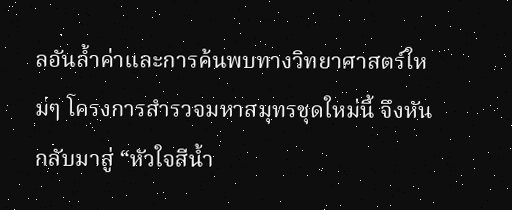ลอันล้ำค่าและการค้นพบทางวิทยาศาสตร์ใหม่ๆ โครงการสำรวจมหาสมุทรชุดใหม่นี้ จึงหันกลับมาสู่ “หัวใจสีน้ำ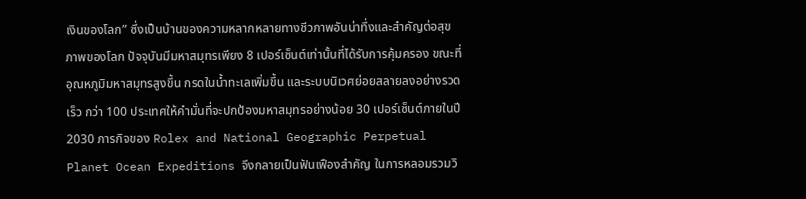เงินของโลก” ซึ่งเป็นบ้านของความหลากหลายทางชีวภาพอันน่าทึ่งและสำคัญต่อสุขภาพของโลก ปัจจุบันมีมหาสมุทรเพียง 8 เปอร์เซ็นต์เท่านั้นที่ได้รับการคุ้มครอง ขณะที่อุณหภูมิมหาสมุทรสูงขึ้น กรดในน้ำทะเลเพิ่มขึ้น และระบบนิเวศย่อยสลายลงอย่างรวดเร็ว กว่า 100 ประเทศให้คำมั่นที่จะปกป้องมหาสมุทรอย่างน้อย 30 เปอร์เซ็นต์ภายในปี 2030 ภารกิจของ Rolex and National Geographic Perpetual Planet Ocean Expeditions จึงกลายเป็นฟันเฟืองสำคัญ ในการหลอมรวมวิ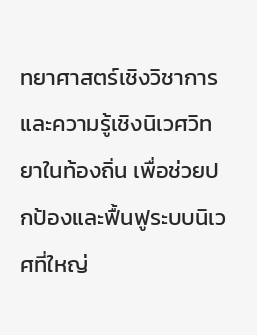ทยาศาสตร์เชิงวิชาการและความรู้เชิงนิเวศวิทยาในท้องถิ่น เพื่อช่วยปกป้องและฟื้นฟูระบบนิเวศที่ใหญ่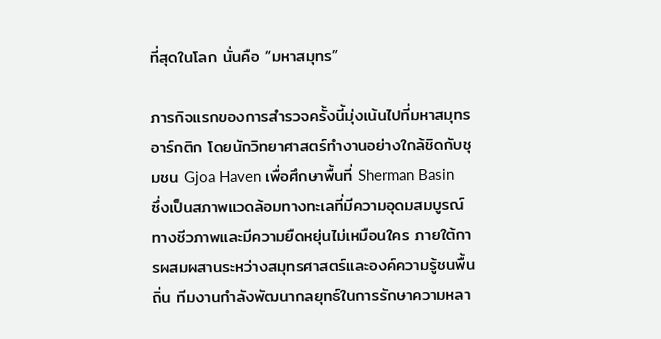ที่สุดในโลก นั่นคือ “มหาสมุทร”

ภารกิจแรกของการสำรวจครั้งนี้มุ่งเน้นไปที่มหาสมุทรอาร์กติก โดยนักวิทยาศาสตร์ทำงานอย่างใกล้ชิดกับชุมชน Gjoa Haven เพื่อศึกษาพื้นที่ Sherman Basin ซึ่งเป็นสภาพแวดล้อมทางทะเลที่มีความอุดมสมบูรณ์ทางชีวภาพและมีความยืดหยุ่นไม่เหมือนใคร ภายใต้การผสมผสานระหว่างสมุทรศาสตร์และองค์ความรู้ชนพื้นถิ่น ทีมงานกำลังพัฒนากลยุทธ์ในการรักษาความหลา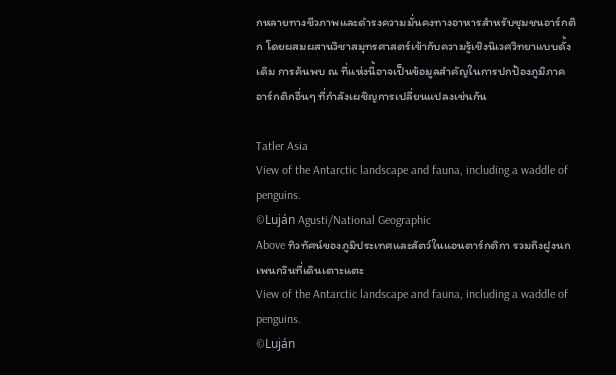กหลายทางชีวภาพและดำรงความมั่นคงทางอาหารสำหรับชุมชนอาร์กติก โดยผสมผสานวิชาสมุทรศาสตร์เข้ากับความรู้เชิงนิเวศวิทยาแบบดั้งเดิม การค้นพบ ณ ที่แห่งนี้อาจเป็นข้อมูลสำคัญในการปกป้องภูมิภาคอาร์กติกอื่นๆ ที่กำลังเผชิญการเปลี่ยนแปลงเช่นกัน

Tatler Asia
View of the Antarctic landscape and fauna, including a waddle of penguins.
©Luján Agusti/National Geographic
Above ทิวทัศน์ของภูมิประเทศและสัตว์ในแอนตาร์กติกา รวมถึงฝูงนกเพนกวินที่เดินเตาะแตะ
View of the Antarctic landscape and fauna, including a waddle of penguins.
©Luján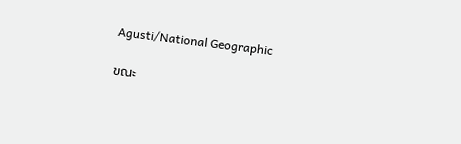Agusti/National Geographic

ขณะ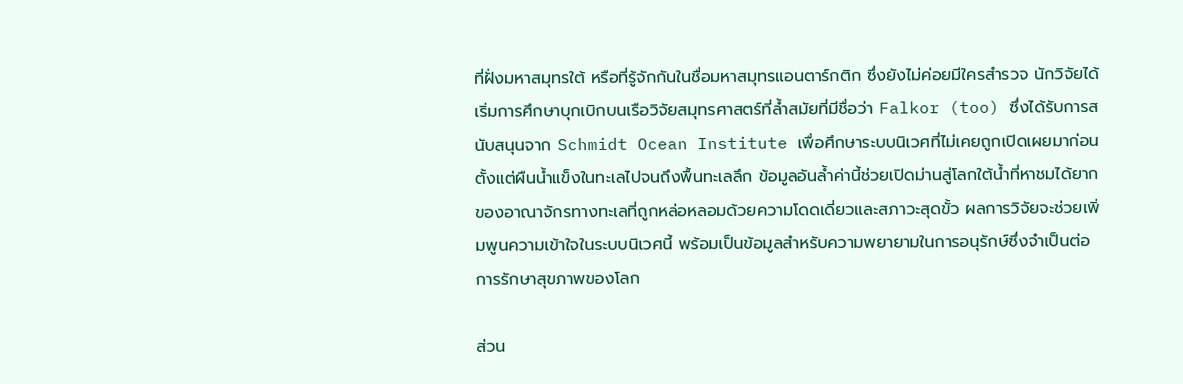ที่ฝั่งมหาสมุทรใต้ หรือที่รู้จักกันในชื่อมหาสมุทรแอนตาร์กติก ซึ่งยังไม่ค่อยมีใครสำรวจ นักวิจัยได้เริ่มการศึกษาบุกเบิกบนเรือวิจัยสมุทรศาสตร์ที่ล้ำสมัยที่มีชื่อว่า Falkor (too) ซึ่งได้รับการสนับสนุนจาก Schmidt Ocean Institute เพื่อศึกษาระบบนิเวศที่ไม่เคยถูกเปิดเผยมาก่อน ตั้งแต่ผืนน้ำแข็งในทะเลไปจนถึงพื้นทะเลลึก ข้อมูลอันล้ำค่านี้ช่วยเปิดม่านสู่โลกใต้น้ำที่หาชมได้ยากของอาณาจักรทางทะเลที่ถูกหล่อหลอมด้วยความโดดเดี่ยวและสภาวะสุดขั้ว ผลการวิจัยจะช่วยเพิ่มพูนความเข้าใจในระบบนิเวศนี้ พร้อมเป็นข้อมูลสำหรับความพยายามในการอนุรักษ์ซึ่งจำเป็นต่อการรักษาสุขภาพของโลก

ส่วน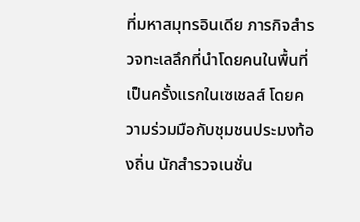ที่มหาสมุทรอินเดีย ภารกิจสำรวจทะเลลึกที่นำโดยคนในพื้นที่เป็นครั้งแรกในเซเชลส์ โดยความร่วมมือกับชุมชนประมงท้องถิ่น นักสำรวจเนชั่น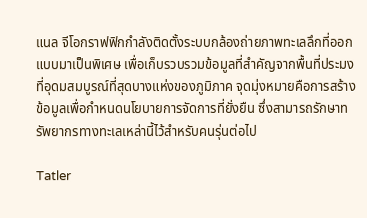แนล จีโอกราฟฟิกกำลังติดตั้งระบบกล้องถ่ายภาพทะเลลึกที่ออกแบบมาเป็นพิเศษ เพื่อเก็บรวบรวมข้อมูลที่สำคัญจากพื้นที่ประมงที่อุดมสมบูรณ์ที่สุดบางแห่งของภูมิภาค จุดมุ่งหมายคือการสร้างข้อมูลเพื่อกำหนดนโยบายการจัดการที่ยั่งยืน ซึ่งสามารถรักษาทรัพยากรทางทะเลเหล่านี้ไว้สำหรับคนรุ่นต่อไป

Tatler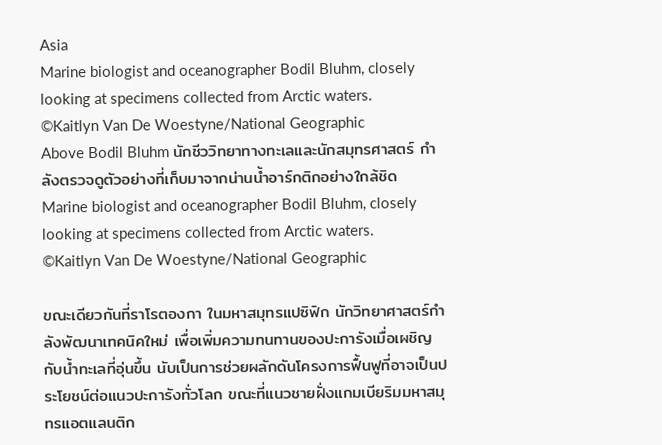Asia
Marine biologist and oceanographer Bodil Bluhm, closely looking at specimens collected from Arctic waters.
©Kaitlyn Van De Woestyne/National Geographic
Above Bodil Bluhm นักชีววิทยาทางทะเลและนักสมุทรศาสตร์ กำลังตรวจดูตัวอย่างที่เก็บมาจากน่านน้ำอาร์กติกอย่างใกล้ชิด
Marine biologist and oceanographer Bodil Bluhm, closely looking at specimens collected from Arctic waters.
©Kaitlyn Van De Woestyne/National Geographic

ขณะเดียวกันที่ราโรตองกา ในมหาสมุทรแปซิฟิก นักวิทยาศาสตร์กำลังพัฒนาเทคนิคใหม่ เพื่อเพิ่มความทนทานของปะการังเมื่อเผชิญกับน้ำทะเลที่อุ่นขึ้น นับเป็นการช่วยผลักดันโครงการฟื้นฟูที่อาจเป็นประโยชน์ต่อแนวปะการังทั่วโลก ขณะที่แนวชายฝั่งแกมเบียริมมหาสมุทรแอตแลนติก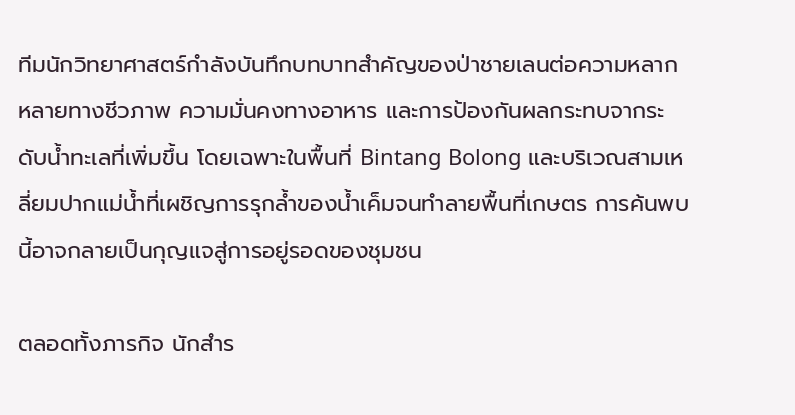ทีมนักวิทยาศาสตร์กำลังบันทึกบทบาทสำคัญของป่าชายเลนต่อความหลากหลายทางชีวภาพ ความมั่นคงทางอาหาร และการป้องกันผลกระทบจากระดับน้ำทะเลที่เพิ่มขึ้น โดยเฉพาะในพื้นที่ Bintang Bolong และบริเวณสามเหลี่ยมปากแม่น้ำที่เผชิญการรุกล้ำของน้ำเค็มจนทำลายพื้นที่เกษตร การค้นพบนี้อาจกลายเป็นกุญแจสู่การอยู่รอดของชุมชน

ตลอดทั้งภารกิจ นักสำร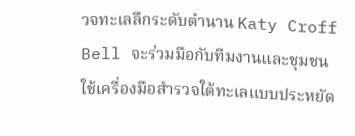วจทะเลลึกระดับตำนาน Katy Croff Bell จะร่วมมือกับทีมงานและชุมชน ใช้เครื่องมือสำรวจใต้ทะเลแบบประหยัด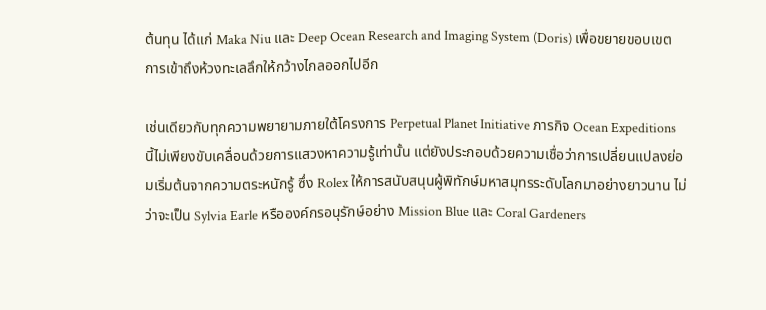ต้นทุน ได้แก่ Maka Niu และ Deep Ocean Research and Imaging System (Doris) เพื่อขยายขอบเขตการเข้าถึงห้วงทะเลลึกให้กว้างไกลออกไปอีก

เช่นเดียวกับทุกความพยายามภายใต้โครงการ Perpetual Planet Initiative ภารกิจ Ocean Expeditions นี้ไม่เพียงขับเคลื่อนด้วยการแสวงหาความรู้เท่านั้น แต่ยังประกอบด้วยความเชื่อว่าการเปลี่ยนแปลงย่อมเริ่มต้นจากความตระหนักรู้ ซึ่ง Rolex ให้การสนับสนุนผู้พิทักษ์มหาสมุทรระดับโลกมาอย่างยาวนาน ไม่ว่าจะเป็น Sylvia Earle หรือองค์กรอนุรักษ์อย่าง Mission Blue และ Coral Gardeners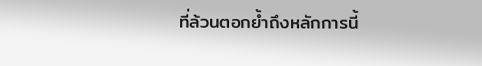ที่ล้วนตอกย้ำถึงหลักการนี้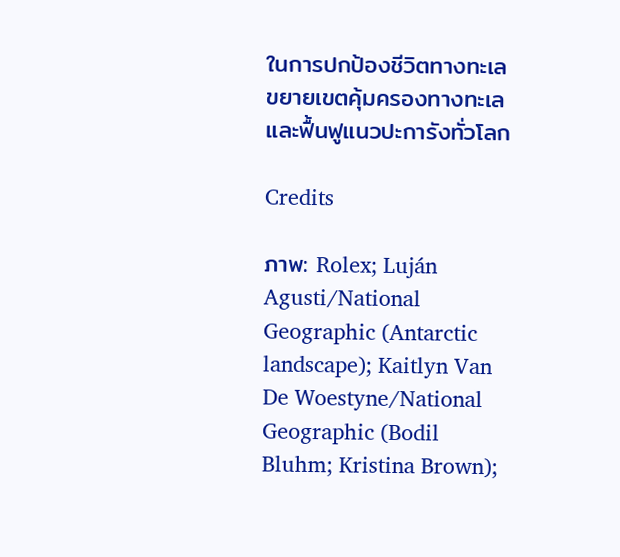ในการปกป้องชีวิตทางทะเล ขยายเขตคุ้มครองทางทะเล และฟื้นฟูแนวปะการังทั่วโลก

Credits

ภาพ: Rolex; Luján Agusti/National Geographic (Antarctic landscape); Kaitlyn Van De Woestyne/National Geographic (Bodil Bluhm; Kristina Brown);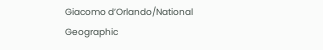Giacomo d’Orlando/National Geographic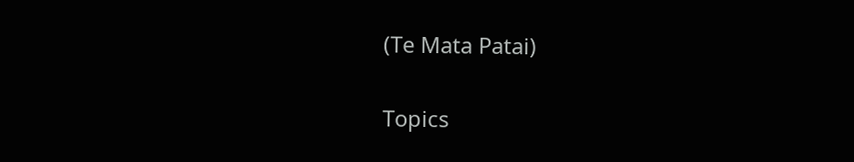(Te Mata Patai)

Topics